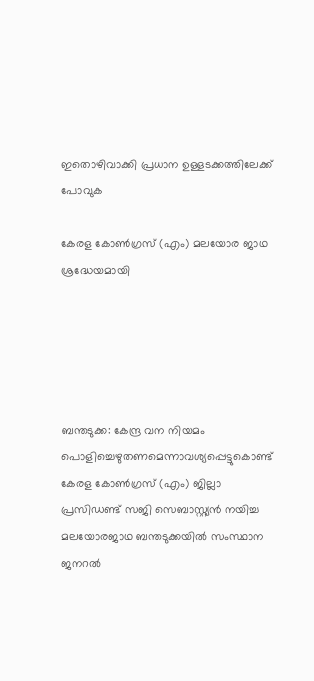ഇതൊഴിവാക്കി പ്രധാന ഉള്ളടക്കത്തിലേക്ക് പോവുക

കേരള കോൺഗ്രസ് (എം) മലയോര ജാഥ ശ്രദ്ധേയമായി





ബന്തടുക്ക: കേന്ദ്ര വന നിയമം പൊളിച്ചെഴുതണമെന്നാവശ്യപ്പെട്ടുകൊണ്ട് കേരള കോൺഗ്രസ് (എം) ജില്ലാ പ്രസിഡണ്ട് സജി സെബാസ്റ്റ്യൻ നയിച്ച മലയോരജാഥ ബന്തടുക്കയിൽ സംസ്ഥാന ജനറൽ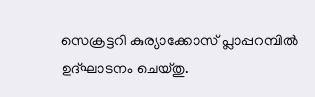സെക്രട്ടറി കുര്യാക്കോസ് പ്ലാപ്പറമ്പിൽ ഉദ്ഘാടനം ചെയ്തു.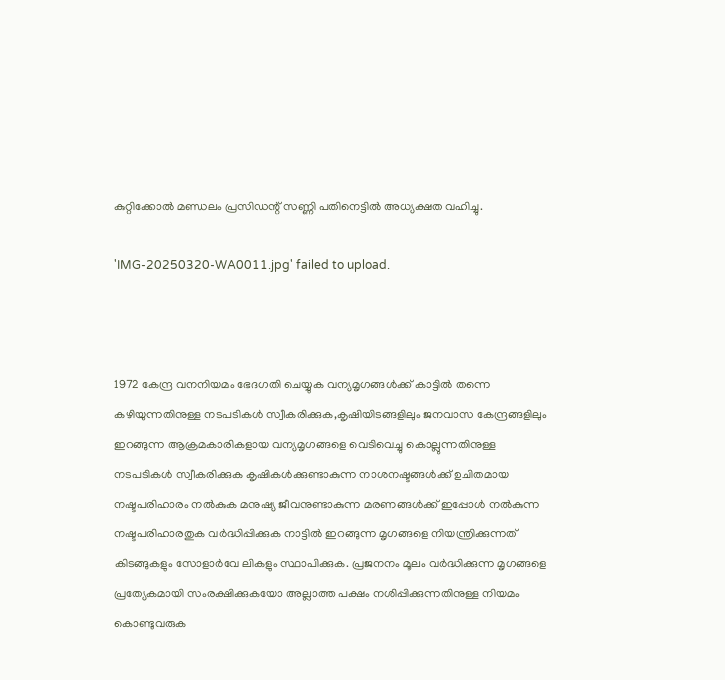കുറ്റിക്കോൽ മണ്ഡലം പ്രസിഡന്റ് സണ്ണി പതിനെട്ടിൽ അധ്യക്ഷത വഹിച്ചു.

'IMG-20250320-WA0011.jpg' failed to upload.



1972 കേന്ദ്ര വനനിയമം ഭേദഗതി ചെയ്യുക വന്യമൃഗങ്ങൾക്ക് കാട്ടിൽ തന്നെ കഴിയുന്നതിനുള്ള നടപടികൾ സ്വീകരിക്കുക,കൃഷിയിടങ്ങളിലും ജനവാസ കേന്ദ്രങ്ങളിലും ഇറങ്ങുന്ന ആക്രമകാരികളായ വന്യമൃഗങ്ങളെ വെടിവെച്ചു കൊല്ലുന്നതിനുള്ള നടപടികൾ സ്വീകരിക്കുക കൃഷികൾക്കുണ്ടാകുന്ന നാശനഷ്ടങ്ങൾക്ക് ഉചിതമായ നഷ്ടപരിഹാരം നൽകുക മനുഷ്യ ജീവനുണ്ടാകുന്ന മരണങ്ങൾക്ക് ഇപ്പോൾ നൽകുന്ന നഷ്ടപരിഹാരതുക വർദ്ധിപ്പിക്കുക നാട്ടിൽ ഇറങ്ങുന്ന മൃഗങ്ങളെ നിയന്ത്രിക്കുന്നത് കിടങ്ങുകളും സോളാർവേ ലികളും സ്ഥാപിക്കുക. പ്രജനനം മൂലം വർദ്ധിക്കുന്ന മൃഗങ്ങളെ പ്രത്യേകമായി സംരക്ഷിക്കുകയോ അല്ലാത്ത പക്ഷം നശിപ്പിക്കുന്നതിനുള്ള നിയമം കൊണ്ടുവരുക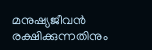മനുഷ്യജീവൻ രക്ഷിക്കുന്നതിനും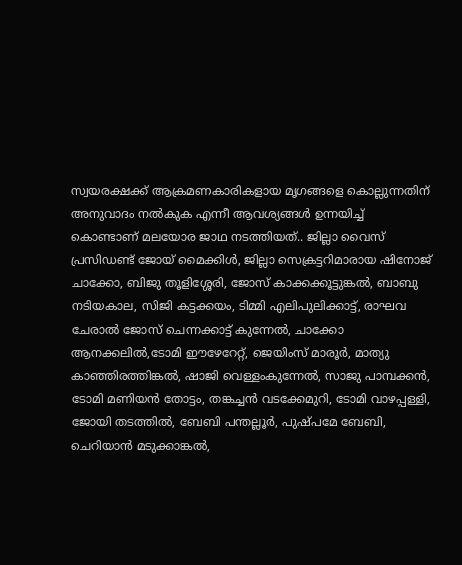സ്വയരക്ഷക്ക് ആക്രമണകാരികളായ മൃഗങ്ങളെ കൊല്ലുന്നതിന് അനുവാദം നൽകുക എന്നീ ആവശ്യങ്ങൾ ഉന്നയിച്ച് കൊണ്ടാണ് മലയോര ജാഥ നടത്തിയത്.. ജില്ലാ വൈസ് പ്രസിഡണ്ട് ജോയ് മൈക്കിൾ, ജില്ലാ സെക്രട്ടറിമാരായ ഷിനോജ് ചാക്കോ, ബിജു തൂളിശ്ശേരി, ജോസ് കാക്കക്കൂട്ടുങ്കൽ, ബാബു നടിയകാല, സിജി കട്ടക്കയം, ടിമ്മി എലിപുലിക്കാട്ട്, രാഘവ ചേരാൽ ജോസ് ചെന്നക്കാട്ട് കുന്നേൽ, ചാക്കോ ആനക്കലിൽ,ടോമി ഈഴേറേറ്റ്, ജെയിംസ് മാരൂർ, മാത്യു കാഞ്ഞിരത്തിങ്കൽ, ഷാജി വെള്ളംകുന്നേൽ, സാജു പാമ്പക്കൻ, ടോമി മണിയൻ തോട്ടം, തങ്കച്ചൻ വടക്കേമുറി, ടോമി വാഴപ്പള്ളി, ജോയി തടത്തിൽ, ബേബി പന്തല്ലൂർ, പുഷ്പമേ ബേബി, ചെറിയാൻ മടുക്കാങ്കൽ,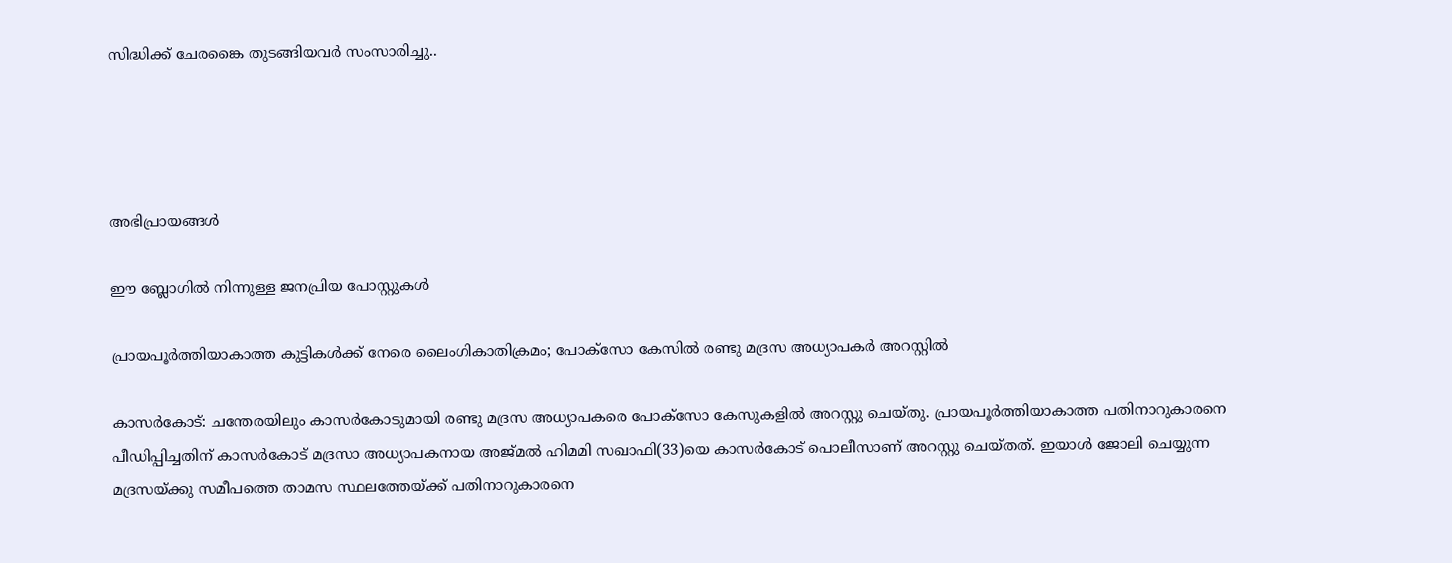സിദ്ധിക്ക് ചേരങ്കൈ തുടങ്ങിയവർ സംസാരിച്ചു..




അഭിപ്രായങ്ങള്‍

ഈ ബ്ലോഗിൽ നിന്നുള്ള ജനപ്രിയ പോസ്റ്റുകള്‍‌

പ്രായപൂർത്തിയാകാത്ത കുട്ടികൾക്ക് നേരെ ലൈംഗികാതിക്രമം; പോക്‌സോ കേസില്‍ രണ്ടു മദ്രസ അധ്യാപകര്‍ അറസ്റ്റില്‍

കാസര്‍കോട്‌: ചന്തേരയിലും കാസര്‍കോടുമായി രണ്ടു മദ്രസ അധ്യാപകരെ പോക്‌സോ കേസുകളില്‍ അറസ്റ്റു ചെയ്‌തു. പ്രായപൂർത്തിയാകാത്ത പതിനാറുകാരനെ പീഡിപ്പിച്ചതിന് കാസർകോട് മദ്രസാ അധ്യാപകനായ അജ്‌മല്‍ ഹിമമി സഖാഫി(33)യെ കാസര്‍കോട്‌ പൊലീസാണ് അറസ്റ്റു ചെയ്‌തത്. ഇയാള്‍ ജോലി ചെയ്യുന്ന മദ്രസയ്‌ക്കു സമീപത്തെ താമസ സ്ഥലത്തേയ്‌ക്ക്‌ പതിനാറുകാരനെ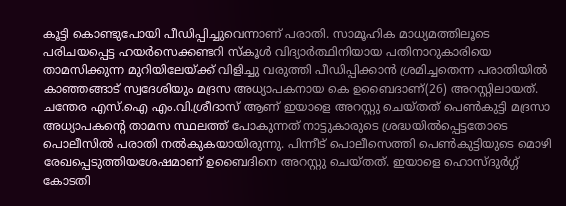കൂട്ടി കൊണ്ടുപോയി പീഡിപ്പിച്ചുവെന്നാണ് പരാതി. സാമൂഹിക മാധ്യമത്തിലൂടെ പരിചയപ്പെട്ട ഹയര്‍സെക്കണ്ടറി സ്‌കൂള്‍ വിദ്യാര്‍ത്ഥിനിയായ പതിനാറുകാരിയെ താമസിക്കുന്ന മുറിയിലേയ്‌ക്ക്‌ വിളിച്ചു വരുത്തി പീഡിപ്പിക്കാന്‍ ശ്രമിച്ചതെന്ന പരാതിയിൽ കാഞ്ഞങ്ങാട്‌ സ്വദേശിയും മദ്രസ അധ്യാപകനായ കെ ഉബൈദാണ്(26) അറസ്റ്റിലായത്. ചന്തേര എസ്‌.ഐ എം.വി.ശ്രീദാസ്‌ ആണ്‌ ഇയാളെ അറസ്റ്റു ചെയ്‌തത്‌ പെൺകുട്ടി മദ്രസാ അധ്യാപകന്‍റെ താമസ സ്ഥലത്ത് പോകുന്നത് നാട്ടുകാരുടെ ശ്രദ്ധയില്‍പ്പെട്ടതോടെ പൊലീസില്‍ പരാതി നല്‍കുകയായിരുന്നു. പിന്നീട്‌ പൊലീസെത്തി പെണ്‍കുട്ടിയുടെ മൊഴി രേഖപ്പെടുത്തിയശേഷമാണ്‌ ഉബൈദിനെ അറസ്റ്റു ചെയ്‌തത്‌. ഇയാളെ ഹൊസ്‌ദുര്‍ഗ്ഗ്‌ കോടതി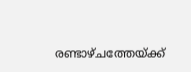രണ്ടാഴ്‌ചത്തേയ്‌ക്ക്‌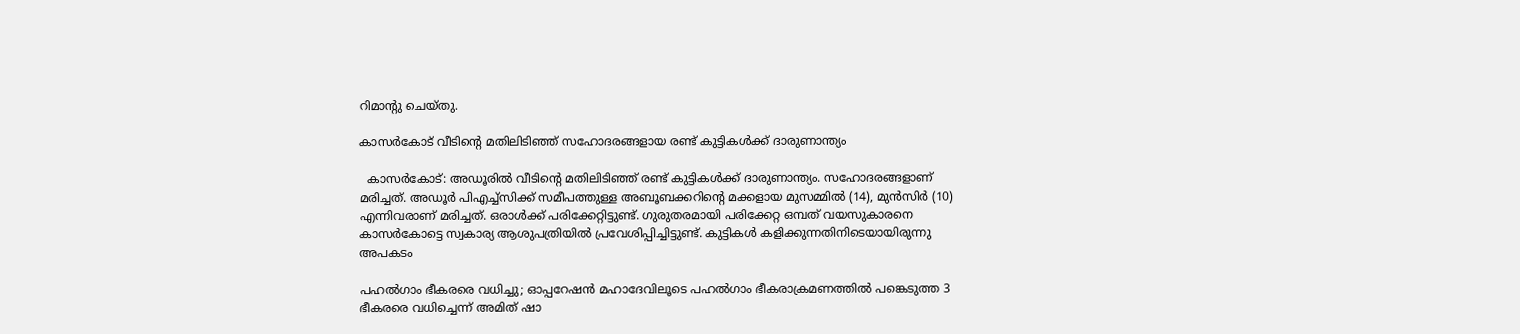റിമാന്റു ചെയ്‌തു.

കാസര്‍കോട് വീടിന്റെ മതിലിടിഞ്ഞ് സഹോദരങ്ങളായ രണ്ട് കുട്ടികള്‍ക്ക് ദാരുണാന്ത്യം

  കാസര്‍കോട്: അഡൂരില്‍ വീടിന്റെ മതിലിടിഞ്ഞ് രണ്ട് കുട്ടികള്‍ക്ക് ദാരുണാന്ത്യം. സഹോദരങ്ങളാണ് മരിച്ചത്. അഡൂര്‍ പിഎച്ച്‌സിക്ക് സമീപത്തുള്ള അബൂബക്കറിന്റെ മക്കളായ മുസമ്മില്‍ (14), മുന്‍സിര്‍ (10) എന്നിവരാണ് മരിച്ചത്. ഒരാള്‍ക്ക് പരിക്കേറ്റിട്ടുണ്ട്. ഗുരുതരമായി പരിക്കേറ്റ ഒമ്പത് വയസുകാരനെ കാസര്‍കോട്ടെ സ്വകാര്യ ആശുപത്രിയില്‍ പ്രവേശിപ്പിച്ചിട്ടുണ്ട്. കുട്ടികൾ കളിക്കുന്നതിനിടെയായിരുന്നു അപകടം

പഹൽഗാം ഭീകരരെ വധിച്ചു; ഓപ്പറേഷൻ മഹാദേവിലൂടെ പഹൽഗാം ഭീകരാക്രമണത്തിൽ പങ്കെടുത്ത 3 ഭീകരരെ വധിച്ചെന്ന് അമിത് ഷാ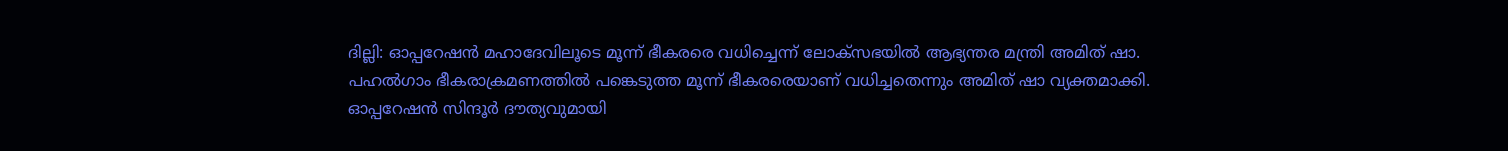ദില്ലി: ഓപ്പറേഷൻ മഹാദേവിലൂടെ മൂന്ന് ഭീകരരെ വധിച്ചെന്ന് ലോക്സഭയിൽ ആഭ്യന്തര മന്ത്രി അമിത് ഷാ. പഹൽഗാം ഭീകരാക്രമണത്തിൽ പങ്കെടുത്ത മൂന്ന് ഭീകരരെയാണ് വധിച്ചതെന്നും അമിത് ഷാ വ്യക്തമാക്കി. ഓപ്പറേഷൻ സിന്ദൂര്‍ ദൗത്യവുമായി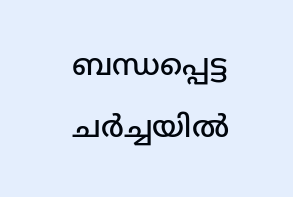ബന്ധപ്പെട്ട ചര്‍ച്ചയിൽ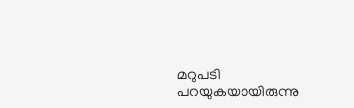മറുപടി പറയുകയായിരുന്നു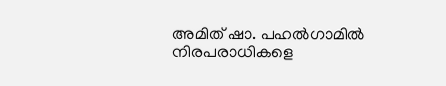അമിത് ഷാ. പഹൽഗാമിൽ നിരപരാധികളെ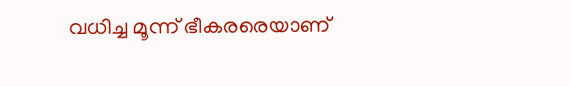വധിച്ച മൂന്ന് ഭീകരരെയാണ്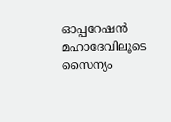ഓപ്പറേഷൻ മഹാദേവിലൂടെ സൈന്യം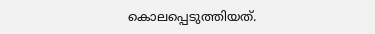കൊലപ്പെടുത്തിയത്.